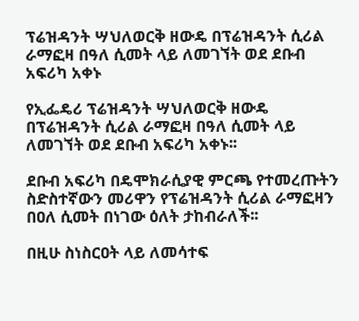ፕሬዝዳንት ሣህለወርቅ ዘውዴ በፕሬዝዳንት ሲሪል ራማፎዛ በዓለ ሲመት ላይ ለመገኘት ወደ ደቡብ አፍሪካ አቀኑ

የኢፌዴሪ ፕሬዝዳንት ሣህለወርቅ ዘውዴ በፕሬዝዳንት ሲሪል ራማፎዛ በዓለ ሲመት ላይ ለመገኘት ወደ ደቡብ አፍሪካ አቀኑ፡፡

ደቡብ አፍሪካ በዴሞክራሲያዊ ምርጫ የተመረጡትን ስድስተኛውን መሪዋን የፕሬዝዳንት ሲሪል ራማፎዛን በዐለ ሲመት በነገው ዕለት ታከብራለች፡፡

በዚሁ ስነስርዐት ላይ ለመሳተፍ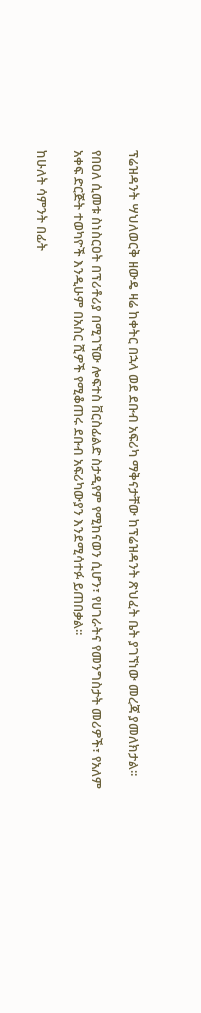ፕሬዝዳንት ሣህለወርቅ ዘውዴ ዛሬ ከቀትር በኋላ ወደ ደቡብ አፍሪካ ማቅናታቸው ከፕሬዝዳንት ጽህፈት ቤት ያገኘነው መረጃ ያመለክታል፡፡

የበዐለ ሲመቱ ስነስርዐት በፕሪቶሪያ በሚገኘው ሎፍተስ ቨርስፊልድ ስታዲየም የሚከናወን ሲሆን፣ የሀገራትና የመንግስታት መሪዎች፣ የአለም አቀፍ ድርጅት ተወካዮች እንዲሁም በአስር ሺዎች የሚቆጠሩ ደቡብ አፍሪካውያን እንደሚሳተፉ ይጠበቃል፡፡

ከሁለት ሳምንት በፊት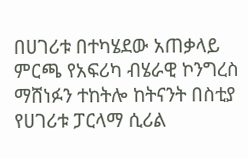በሀገሪቱ በተካሄደው አጠቃላይ ምርጫ የአፍሪካ ብሄራዊ ኮንግረስ ማሸነፉን ተከትሎ ከትናንት በስቲያ የሀገሪቱ ፓርላማ ሲሪል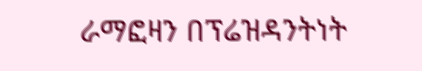ራማፎዛን በፕሬዝዳንትነት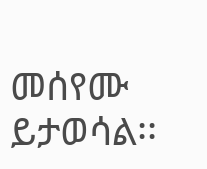መሰየሙ ይታወሳል፡፡